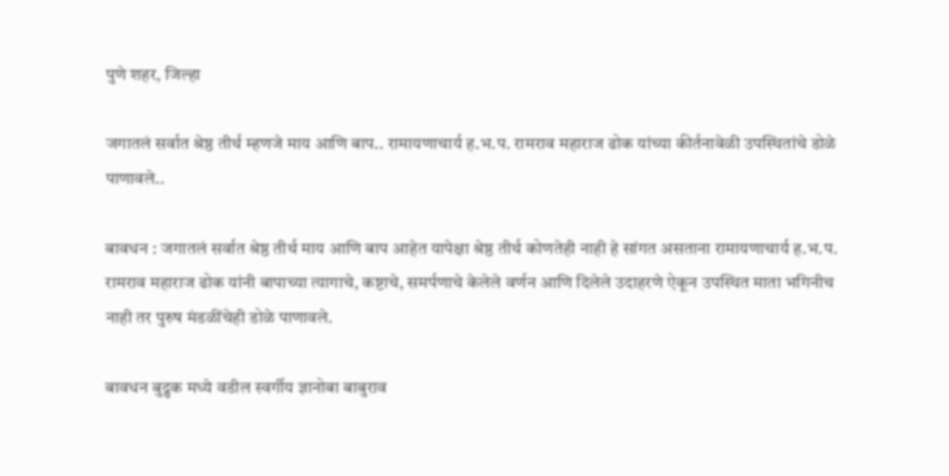पुणे शहर, जिल्हा

जगातलं सर्वात श्रेष्ठ तीर्थ म्हणजे माय आणि बाप.. रामायणाचार्य ह.भ.प. रामराव महाराज ढोक यांच्या कीर्तनावेळी उपस्थितांचे डोळे पाणावले..

बावधन : जगातलं सर्वात श्रेष्ठ तीर्थ माय आणि बाप आहेत यापेक्षा श्रेष्ठ तीर्थ कोणतेही नाही हे सांगत असताना रामायणाचार्य ह.भ.प. रामराव महाराज ढोक यांनी बापाच्या त्यागाचे, कष्टाचे, समर्पणाचे केलेले वर्णन आणि दिलेले उदाहरणे ऐकून उपस्थित माता भगिनीच नाही तर पुरुष मंडळींचेही डोळे पाणावले.

बावधन बुद्रुक मध्ये वडील स्वर्गीय ज्ञानोबा बाबुराव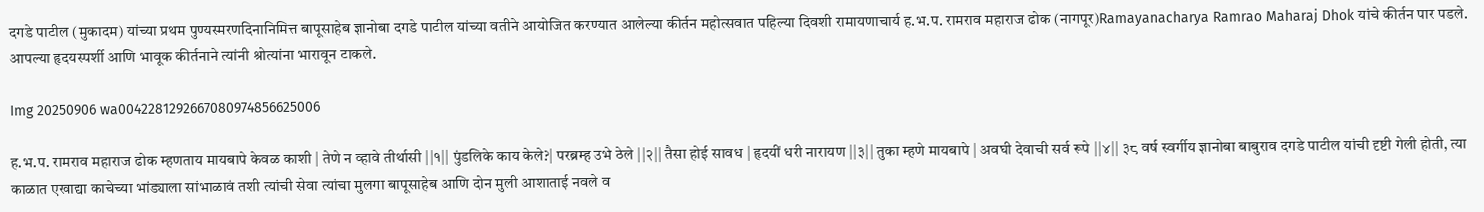दगडे पाटील (मुकादम) यांच्या प्रथम पुण्यस्मरणदिनानिमित्त बापूसाहेब ज्ञानोबा दगडे पाटील यांच्या वतीने आयोजित करण्यात आलेल्या कीर्तन महोत्सवात पहिल्या दिवशी रामायणाचार्य ह.भ.प. रामराव महाराज ढोक (नागपूर)Ramayanacharya Ramrao Maharaj Dhok यांचे कीर्तन पार पडले. आपल्या हृदयस्पर्शी आणि भावूक कीर्तनाने त्यांनी श्रोत्यांना भारावून टाकले.

Img 20250906 wa0042281292667080974856625006

ह.भ.प. रामराव महाराज ढोक म्हणताय मायबापे केवळ काशी | तेणे न व्हावे तीर्थासी ||१|| पुंडलिके काय केले?| परब्रम्ह उभे ठेले ||२|| तैसा होई सावध | हृदयीं धरी नारायण ||३|| तुका म्हणे मायबापे | अवघी देवाची सर्व रूपे ||४|| ३८ वर्ष स्वर्गीय ज्ञानोबा बाबुराव दगडे पाटील यांची दृष्टी गेली होती, त्या काळात एखाद्या काचेच्या भांड्याला सांभाळावं तशी त्यांची सेवा त्यांचा मुलगा बापूसाहेब आणि दोन मुली आशाताई नवले व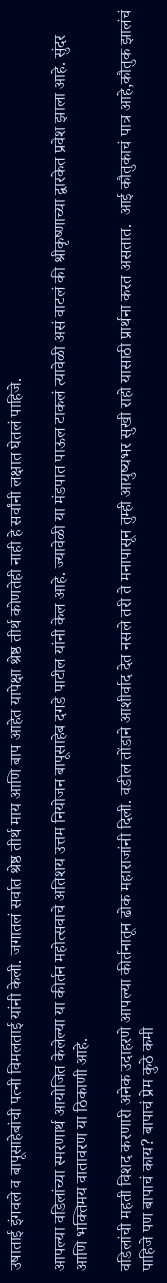उषाताई इंगवले व बापूसाहेबांची पत्नी विमलताई यांनी केली. जगातलं सर्वात श्रेष्ठ तीर्थ माय आणि बाप आहेत यापेक्षा श्रेष्ठ तीर्थ कोणतेही नाही हे सर्वांनी लक्षात घेतलं पाहिजे.

आपल्या वडिलांच्या स्मरणार्थ आयोजित केलेल्या या कीर्तन महोत्सवाचे अतिशय उत्तम नियोजन बापूसाहेब दगडे पाटील यांनी केल आहे. ज्यावेळी या मंडपात पाऊल टाकलं त्यावेळी असं वाटलं की श्रीकृष्णाच्या द्वारकेत प्रवेश झाला आहे. सुंदर आणि भक्तिमय वातावरण या ठिकाणी आहे.

वडिलांची महती विशद करणारी अनेक उदाहरणे आपल्या कीर्तनातून ढोक महाराजांनी दिली. वडील तोंडाने आशीर्वाद देत नसले तरी ते मनापासून तुम्ही आयुष्यभर सुखी राहो यासाठी प्रार्थना करत असतात.  आई कौतुकाचं पात्र आहे,कौतुक झालंचं पाहिजे पण बापाचं काय? बापाचं प्रेम कुठे कमी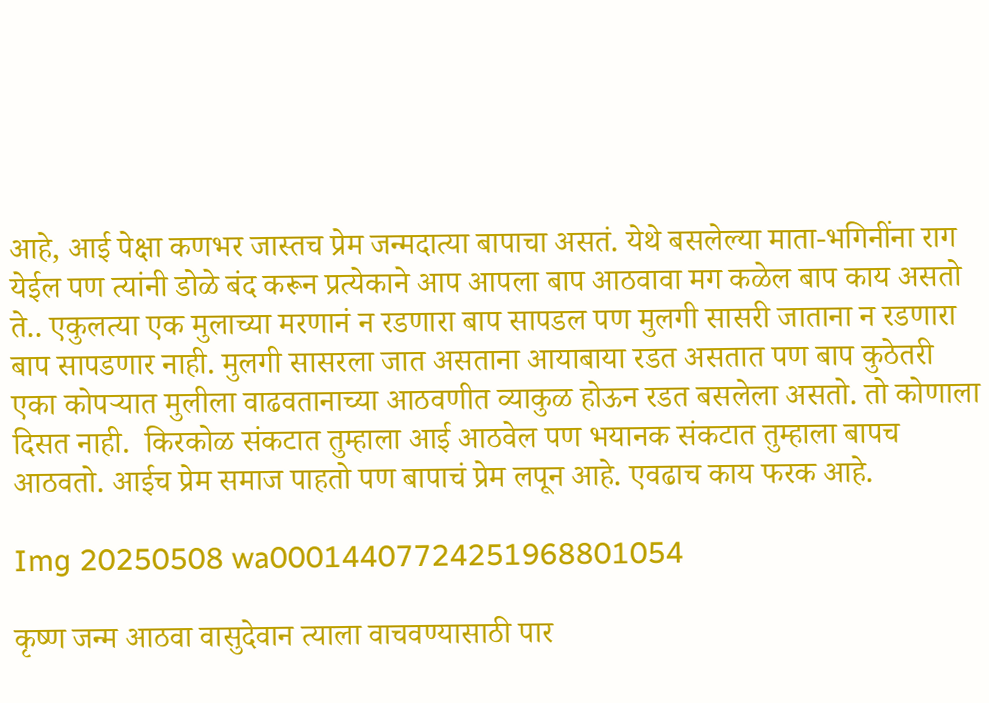आहे, आई पेक्षा कणभर जास्तच प्रेम जन्मदात्या बापाचा असतं. येथे बसलेल्या माता-भगिनींना राग येईल पण त्यांनी डोळे बंद करून प्रत्येकाने आप आपला बाप आठवावा मग कळेल बाप काय असतो ते.. एकुलत्या एक मुलाच्या मरणानं न रडणारा बाप सापडल पण मुलगी सासरी जाताना न रडणारा बाप सापडणार नाही. मुलगी सासरला जात असताना आयाबाया रडत असतात पण बाप कुठेतरी एका कोपऱ्यात मुलीला वाढवतानाच्या आठवणीत व्याकुळ होऊन रडत बसलेला असतो. तो कोणाला दिसत नाही.  किरकोळ संकटात तुम्हाला आई आठवेल पण भयानक संकटात तुम्हाला बापच आठवतो. आईच प्रेम समाज पाहतो पण बापाचं प्रेम लपून आहे. एवढाच काय फरक आहे.

Img 20250508 wa00014407724251968801054

कृष्ण जन्म आठवा वासुदेवान त्याला वाचवण्यासाठी पार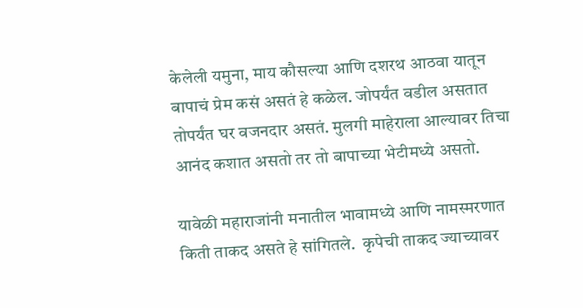केलेली यमुना, माय कौसल्या आणि दशरथ आठवा यातून बापाचं प्रेम कसं असतं हे कळेल. जोपर्यंत वडील असतात तोपर्यंत घर वजनदार असतं. मुलगी माहेराला आल्यावर तिचा आनंद कशात असतो तर तो बापाच्या भेटीमध्ये असतो.

यावेळी महाराजांनी मनातील भावामध्ये आणि नामस्मरणात किती ताकद असते हे सांगितले.  कृपेची ताकद ज्याच्यावर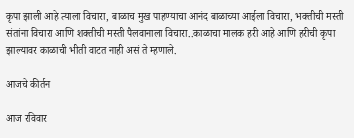कृपा झाली आहे त्याला विचारा, बाळाच मुख पाहण्याचा आनंद बाळाच्या आईला विचारा, भक्तीची मस्ती संतांना विचारा आणि शक्तीची मस्ती पैलवानाला विचारा..काळाचा मालक हरी आहे आणि हरीची कृपा झाल्यावर काळाची भीती वाटत नाही असं ते म्हणाले.

आजचे कीर्तन

आज रविवार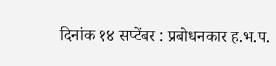दिनांक १४ सप्टेंबर : प्रबोधनकार ह.भ.प.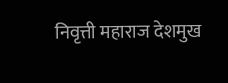निवृत्ती महाराज देशमुख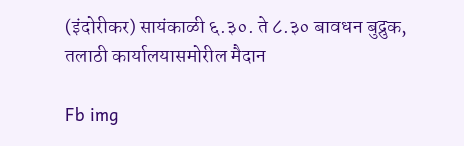(इंदोरीकर) सायंकाळी ६.३०. ते ८.३० बावधन बुद्रुक, तलाठी कार्यालयासमोरील मैदान

Fb img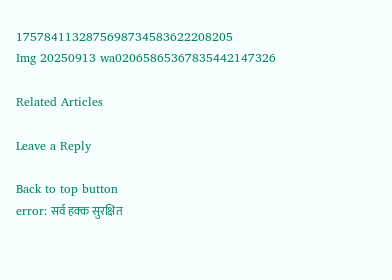1757841132875698734583622208205
Img 20250913 wa02065865367835442147326

Related Articles

Leave a Reply

Back to top button
error: सर्व हक्क सुरक्षित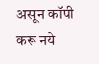असून कॉपी करू नये